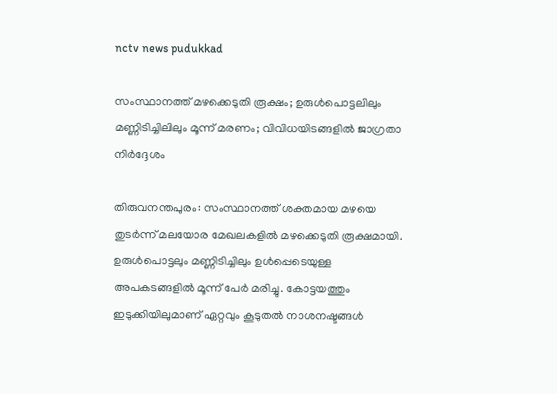nctv news pudukkad

സംസ്ഥാനത്ത് മഴക്കെടുതി രൂക്ഷം; ഉരുൾപൊട്ടലിലും മണ്ണിടിച്ചിലിലും മൂന്ന് മരണം; വിവിധയിടങ്ങളിൽ ജാഗ്രതാ നിർദ്ദേശം

തിരുവനന്തപുരം: സംസ്ഥാനത്ത് ശക്തമായ മഴയെ തുടർന്ന് മലയോര മേഖലകളിൽ മഴക്കെടുതി രൂക്ഷമായി. ഉരുൾപൊട്ടലും മണ്ണിടിച്ചിലും ഉൾപ്പെടെയുള്ള അപകടങ്ങളിൽ മൂന്ന് പേർ മരിച്ചു. കോട്ടയത്തും ഇടുക്കിയിലുമാണ് ഏറ്റവും കൂടുതൽ നാശനഷ്ടങ്ങൾ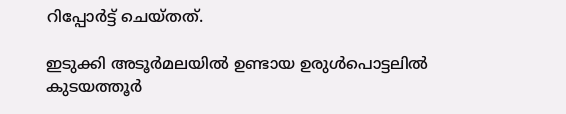റിപ്പോർട്ട് ചെയ്തത്.

ഇടുക്കി അടൂർമലയിൽ ഉണ്ടായ ഉരുൾപൊട്ടലിൽ കുടയത്തൂർ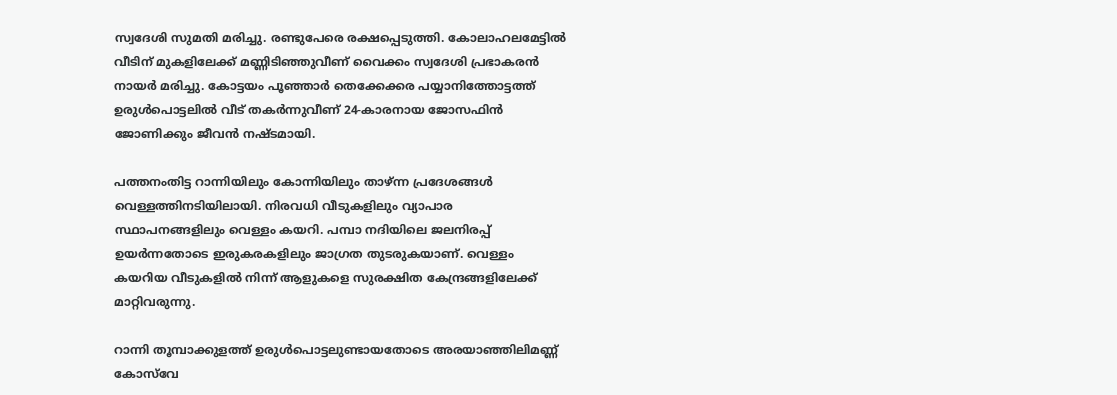സ്വദേശി സുമതി മരിച്ചു. രണ്ടുപേരെ രക്ഷപ്പെടുത്തി. കോലാഹലമേട്ടിൽ വീടിന് മുകളിലേക്ക് മണ്ണിടിഞ്ഞുവീണ് വൈക്കം സ്വദേശി പ്രഭാകരൻ നായർ മരിച്ചു. കോട്ടയം പൂഞ്ഞാർ തെക്കേക്കര പയ്യാനിത്തോട്ടത്ത് ഉരുൾപൊട്ടലിൽ വീട് തകർന്നുവീണ് 24-കാരനായ ജോസഫിൻ ജോണിക്കും ജീവൻ നഷ്ടമായി.

പത്തനംതിട്ട റാന്നിയിലും കോന്നിയിലും താഴ്ന്ന പ്രദേശങ്ങൾ വെള്ളത്തിനടിയിലായി. നിരവധി വീടുകളിലും വ്യാപാര സ്ഥാപനങ്ങളിലും വെള്ളം കയറി. പമ്പാ നദിയിലെ ജലനിരപ്പ് ഉയർന്നതോടെ ഇരുകരകളിലും ജാഗ്രത തുടരുകയാണ്. വെള്ളം കയറിയ വീടുകളിൽ നിന്ന് ആളുകളെ സുരക്ഷിത കേന്ദ്രങ്ങളിലേക്ക് മാറ്റിവരുന്നു.

റാന്നി തൂമ്പാക്കുളത്ത് ഉരുൾപൊട്ടലുണ്ടായതോടെ അരയാഞ്ഞിലിമണ്ണ് കോസ്‌വേ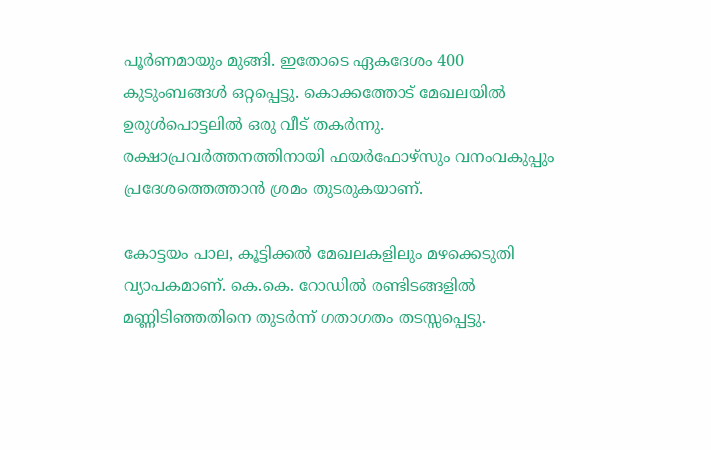പൂർണമായും മുങ്ങി. ഇതോടെ ഏകദേശം 400 കുടുംബങ്ങൾ ഒറ്റപ്പെട്ടു. കൊക്കത്തോട് മേഖലയിൽ ഉരുൾപൊട്ടലിൽ ഒരു വീട് തകർന്നു. രക്ഷാപ്രവർത്തനത്തിനായി ഫയർഫോഴ്‌സും വനംവകുപ്പും പ്രദേശത്തെത്താൻ ശ്രമം തുടരുകയാണ്.

കോട്ടയം പാല, കൂട്ടിക്കൽ മേഖലകളിലും മഴക്കെടുതി വ്യാപകമാണ്. കെ.കെ. റോഡിൽ രണ്ടിടങ്ങളിൽ മണ്ണിടിഞ്ഞതിനെ തുടർന്ന് ഗതാഗതം തടസ്സപ്പെട്ടു.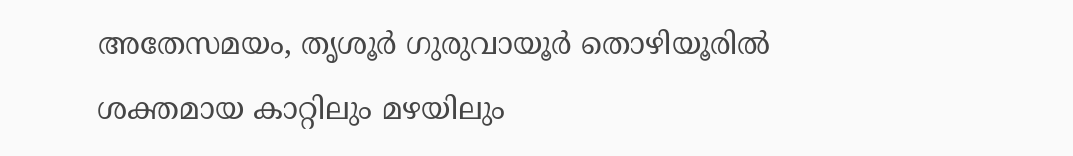അതേസമയം, തൃശൂർ ഗുരുവായൂർ തൊഴിയൂരിൽ ശക്തമായ കാറ്റിലും മഴയിലും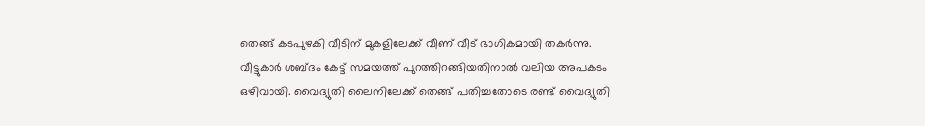തെങ്ങ് കടപുഴകി വീടിന് മുകളിലേക്ക് വീണ് വീട് ഭാഗികമായി തകർന്നു. വീട്ടുകാർ ശബ്ദം കേട്ട് സമയത്ത് പുറത്തിറങ്ങിയതിനാൽ വലിയ അപകടം ഒഴിവായി. വൈദ്യുതി ലൈനിലേക്ക് തെങ്ങ് പതിച്ചതോടെ രണ്ട് വൈദ്യുതി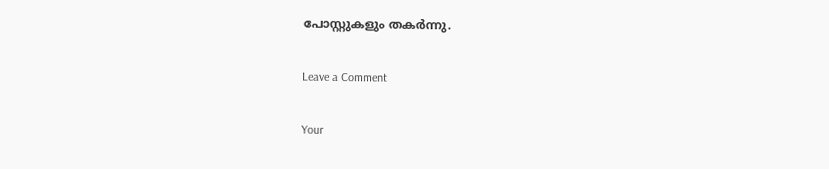പോസ്റ്റുകളും തകർന്നു.

Leave a Comment

Your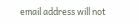email address will not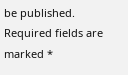be published. Required fields are marked *